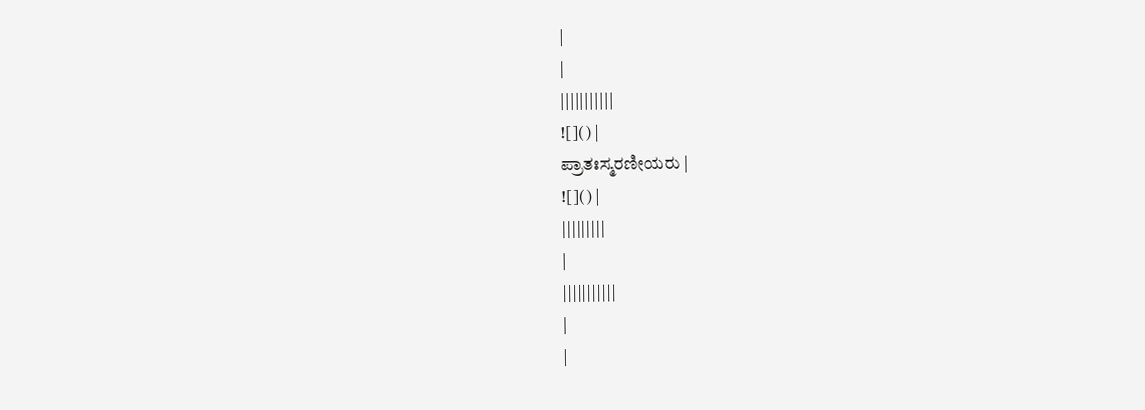|
|
|||||||||||
![]() |
ಪ್ರಾತಃಸ್ಮರಣೀಯರು |
![]() |
|||||||||
|
|||||||||||
|
|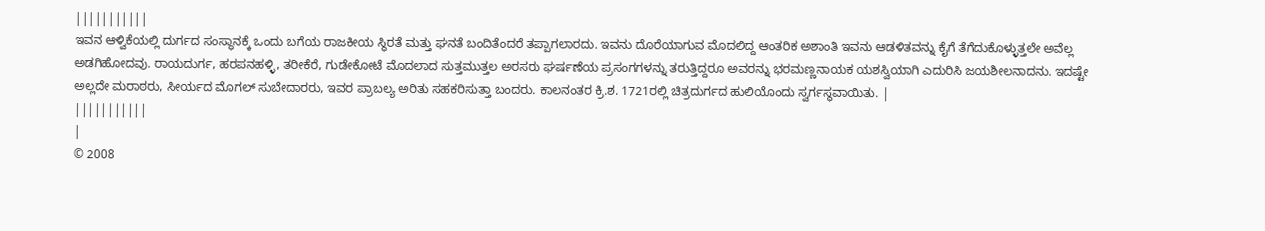|||||||||||
ಇವನ ಆಳ್ವಿಕೆಯಲ್ಲಿ ದುರ್ಗದ ಸಂಸ್ಥಾನಕ್ಕೆ ಒಂದು ಬಗೆಯ ರಾಜಕೀಯ ಸ್ಥಿರತೆ ಮತ್ತು ಘನತೆ ಬಂದಿತೆಂದರೆ ತಪ್ಪಾಗಲಾರದು. ಇವನು ದೊರೆಯಾಗುವ ಮೊದಲಿದ್ದ ಆಂತರಿಕ ಅಶಾಂತಿ ಇವನು ಆಡಳಿತವನ್ನು ಕೈಗೆ ತೆಗೆದುಕೊಳ್ಳುತ್ತಲೇ ಅವೆಲ್ಲ ಅಡಗಿಹೋದವು. ರಾಯದುರ್ಗ, ಹರಪನಹಳ್ಳಿ, ತರೀಕೆರೆ, ಗುಡೇಕೋಟೆ ಮೊದಲಾದ ಸುತ್ತಮುತ್ತಲ ಅರಸರು ಘರ್ಷಣೆಯ ಪ್ರಸಂಗಗಳನ್ನು ತರುತ್ತಿದ್ದರೂ ಅವರನ್ನು ಭರಮಣ್ಣನಾಯಕ ಯಶಸ್ವಿಯಾಗಿ ಎದುರಿಸಿ ಜಯಶೀಲನಾದನು. ಇದಷ್ಟೇ ಅಲ್ಲದೇ ಮರಾಠರು, ಸೀರ್ಯದ ಮೊಗಲ್ ಸುಬೇದಾರರು, ಇವರ ಪ್ರಾಬಲ್ಯ ಅರಿತು ಸಹಕರಿಸುತ್ತಾ ಬಂದರು. ಕಾಲನಂತರ ಕ್ರಿ.ಶ. 1721ರಲ್ಲಿ ಚಿತ್ರದುರ್ಗದ ಹುಲಿಯೊಂದು ಸ್ವರ್ಗಸ್ಥವಾಯಿತು. |
|||||||||||
|
© 2008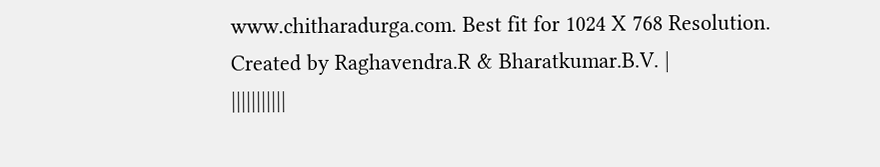www.chitharadurga.com. Best fit for 1024 X 768 Resolution. Created by Raghavendra.R & Bharatkumar.B.V. |
|||||||||||